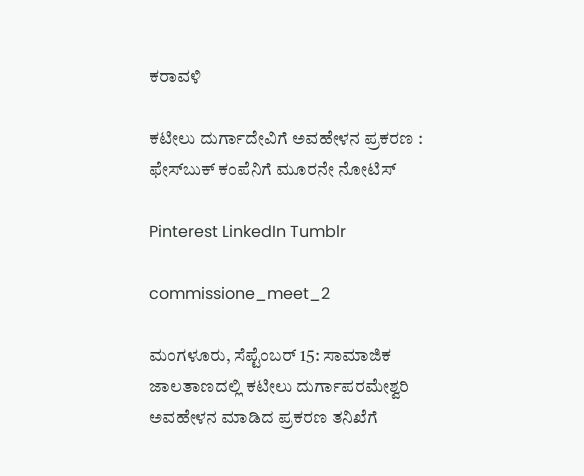ಕರಾವಳಿ

ಕಟೀಲು ದುರ್ಗಾದೇವಿಗೆ ಅವಹೇಳನ ಪ್ರಕರಣ : ಫೇಸ್‍ಬುಕ್ ಕಂಪೆನಿಗೆ ಮೂರನೇ ನೋಟಿಸ್

Pinterest LinkedIn Tumblr

commissione_meet_2

ಮಂಗಳೂರು, ಸೆಪ್ಟೆಂಬರ್ 15: ಸಾಮಾಜಿಕ ಜಾಲತಾಣದಲ್ಲಿ ಕಟೀಲು ದುರ್ಗಾಪರಮೇಶ್ವರಿ ಅವಹೇಳನ ಮಾಡಿದ ಪ್ರಕರಣ ತನಿಖೆಗೆ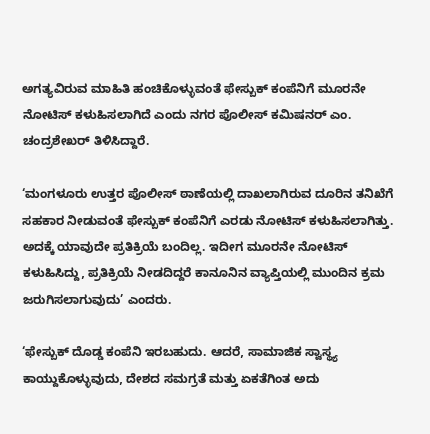ಅಗತ್ಯವಿರುವ ಮಾಹಿತಿ ಹಂಚಿಕೊಳ್ಳುವಂತೆ ಫೇಸ್ಬುಕ್ ಕಂಪೆನಿಗೆ ಮೂರನೇ ನೋಟಿಸ್ ಕಳುಹಿಸಲಾಗಿದೆ ಎಂದು ನಗರ ಪೊಲೀಸ್ ಕಮಿಷನರ್ ಎಂ. ಚಂದ್ರಶೇಖರ್ ತಿಳಿಸಿದ್ದಾರೆ.

‘ಮಂಗಳೂರು ಉತ್ತರ ಪೊಲೀಸ್ ಠಾಣೆಯಲ್ಲಿ ದಾಖಲಾಗಿರುವ ದೂರಿನ ತನಿಖೆಗೆ ಸಹಕಾರ ನೀಡುವಂತೆ ಫೇಸ್ಬುಕ್ ಕಂಪೆನಿಗೆ ಎರಡು ನೋಟಿಸ್ ಕಳುಹಿಸಲಾಗಿತ್ತು. ಅದಕ್ಕೆ ಯಾವುದೇ ಪ್ರತಿಕ್ರಿಯೆ ಬಂದಿಲ್ಲ. ಇದೀಗ ಮೂರನೇ ನೋಟಿಸ್ ಕಳುಹಿಸಿದ್ದು, ಪ್ರತಿಕ್ರಿಯೆ ನೀಡದಿದ್ದರೆ ಕಾನೂನಿನ ವ್ಯಾಪ್ತಿಯಲ್ಲಿ ಮುಂದಿನ ಕ್ರಮ ಜರುಗಿಸಲಾಗುವುದು’ ಎಂದರು.

‘ಫೇಸ್ಬುಕ್ ದೊಡ್ಡ ಕಂಪೆನಿ ಇರಬಹುದು. ಆದರೆ, ಸಾಮಾಜಿಕ ಸ್ವಾಸ್ಥ್ಯ ಕಾಯ್ದುಕೊಳ್ಳುವುದು, ದೇಶದ ಸಮಗ್ರತೆ ಮತ್ತು ಏಕತೆಗಿಂತ ಅದು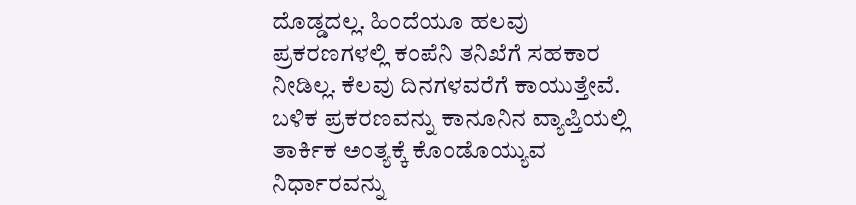ದೊಡ್ಡದಲ್ಲ. ಹಿಂದೆಯೂ ಹಲವು ಪ್ರಕರಣಗಳಲ್ಲಿ ಕಂಪೆನಿ ತನಿಖೆಗೆ ಸಹಕಾರ ನೀಡಿಲ್ಲ. ಕೆಲವು ದಿನಗಳವರೆಗೆ ಕಾಯುತ್ತೇವೆ. ಬಳಿಕ ಪ್ರಕರಣವನ್ನು ಕಾನೂನಿನ ವ್ಯಾಪ್ತಿಯಲ್ಲಿ ತಾರ್ಕಿಕ ಅಂತ್ಯಕ್ಕೆ ಕೊಂಡೊಯ್ಯುವ ನಿರ್ಧಾರವನ್ನು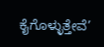ಕೈಗೊಳ್ಳುತ್ತೇವೆ’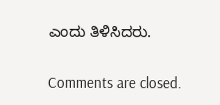ಎಂದು ತಿಳಿಸಿದರು.

Comments are closed.